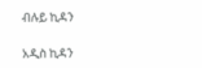ብሉይ ኪዳን

አዲስ ኪዳን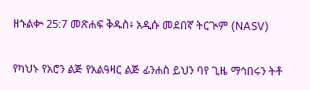ዘኁልቍ 25:7 መጽሐፍ ቅዱስ፥ አዲሱ መደበኛ ትርጒም (NASV)

የካህኑ የአሮን ልጅ የአልዓዛር ልጅ ፊንሐስ ይህን ባየ ጊዜ ማኅበሩን ትቶ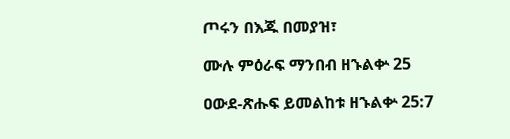ጦሩን በእጁ በመያዝ፣

ሙሉ ምዕራፍ ማንበብ ዘኁልቍ 25

ዐውደ-ጽሑፍ ይመልከቱ ዘኁልቍ 25:7